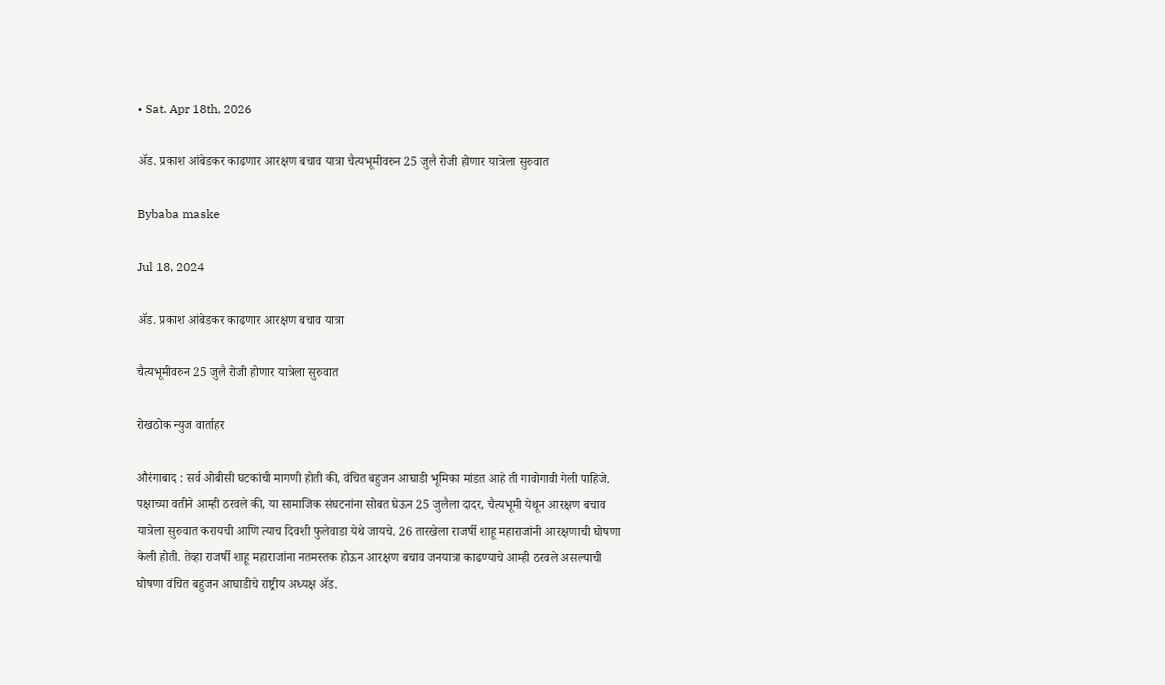• Sat. Apr 18th, 2026

ॲड. प्रकाश आंबेडकर काढणार आरक्षण बचाव यात्रा चैत्यभूमीवरुन 25 जुलै रोजी होणार यात्रेला सुरुवात

Bybaba maske

Jul 18, 2024

ॲड. प्रकाश आंबेडकर काढणार आरक्षण बचाव यात्रा

चैत्यभूमीवरुन 25 जुलै रोजी होणार यात्रेला सुरुवात

रोखठोक न्युज वार्ताहर

औरंगाबाद : सर्व ओबीसी घटकांची मागणी होती की, वंचित बहुजन आघाडी भूमिका मांडत आहे ती गावोगावी गेली पाहिजे. पक्षाच्या वतीने आम्ही ठरवले की, या सामाजिक संघटनांना सोबत घेऊन 25 जुलैला दादर, चैत्यभूमी येथून आरक्षण बचाव यात्रेला सुरुवात करायची आणि त्याच दिवशी फुलेवाडा येथे जायचे. 26 तारखेला राजर्षी शाहू महाराजांनी आरक्षणाची घोषणा केली होती. तेव्हा राजर्षी शाहू महाराजांना नतमस्तक होऊन आरक्षण बचाव जनयात्रा काढण्याचे आम्ही ठरवले असल्याची घोषणा वंचित बहुजन आघाडीचे राष्ट्रीय अध्यक्ष ॲड.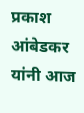प्रकाश आंबेडकर यांनी आज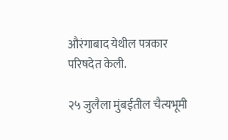औरंगाबाद येथील पत्रकार परिषदेत केली.

२५ जुलैला मुंबईतील चैत्यभूमी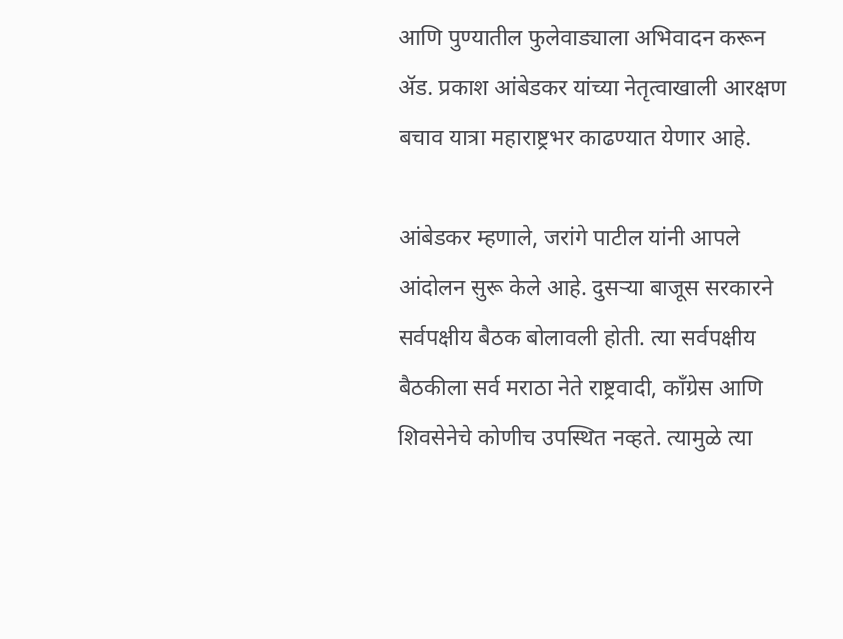आणि पुण्यातील फुलेवाड्याला अभिवादन करून ॲड. प्रकाश आंबेडकर यांच्या नेतृत्वाखाली आरक्षण बचाव यात्रा महाराष्ट्रभर काढण्यात येणार आहे.

आंबेडकर म्हणाले, जरांगे पाटील यांनी आपले आंदोलन सुरू केले आहे. दुसऱ्या बाजूस सरकारने सर्वपक्षीय बैठक बोलावली होती. त्या सर्वपक्षीय बैठकीला सर्व मराठा नेते राष्ट्रवादी, काँग्रेस आणि शिवसेनेचे कोणीच उपस्थित नव्हते. त्यामुळे त्या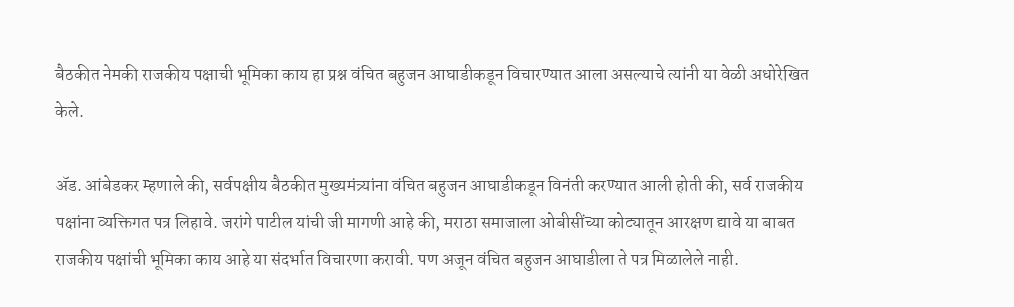बैठकीत नेमकी राजकीय पक्षाची भूमिका काय हा प्रश्न वंचित बहुजन आघाडीकडून विचारण्यात आला असल्याचे त्यांनी या वेळी अधोरेखित केले.

ॲड. आंबेडकर म्हणाले की, सर्वपक्षीय बैठकीत मुख्यमंत्र्यांना वंचित बहुजन आघाडीकडून विनंती करण्यात आली होती की, सर्व राजकीय पक्षांना व्यक्तिगत पत्र लिहावे. जरांगे पाटील यांची जी मागणी आहे की, मराठा समाजाला ओबीसींच्या कोट्यातून आरक्षण द्यावे या बाबत राजकीय पक्षांची भूमिका काय आहे या संदर्भात विचारणा करावी. पण अजून वंचित बहुजन आघाडीला ते पत्र मिळालेले नाही.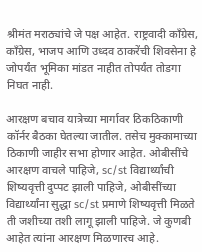श्रीमंत मराठ्यांचे जे पक्ष आहेत. राष्ट्रवादी काँग्रेस, काँग्रेस, भाजप आणि उध्दव ठाकरेंची शिवसेना हे जोपर्यंत भूमिका मांडत नाहीत तोपर्यंत तोडगा निघत नाही.

आरक्षण बचाव यात्रेच्या मार्गावर ठिकठिकाणी कॉर्नर बैठका घेतल्या जातील. तसेच मुक्कामाच्या ठिकाणी जाहीर सभा होणार आहेत. ओबीसींचे आरक्षण वाचले पाहिजे, sc/st विद्यार्थ्यांची शिष्यवृत्ती दुप्पट झाली पाहिजे, ओबीसींच्या विद्यार्थ्यांना सुद्धा sc/st प्रमाणे शिष्यवृत्ती मिळते ती जशीच्या तशी लागू झाली पाहिजे. जे कुणबी आहेत त्यांना आरक्षण मिळणारच आहे.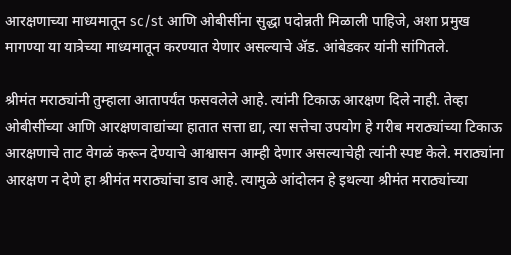आरक्षणाच्या माध्यमातून sc/st आणि ओबीसींना सुद्धा पदोन्नती मिळाली पाहिजे, अशा प्रमुख मागण्या या यात्रेच्या माध्यमातून करण्यात येणार असल्याचे ॲड. आंबेडकर यांनी सांगितले.

श्रीमंत मराठ्यांनी तुम्हाला आतापर्यंत फसवलेले आहे. त्यांनी टिकाऊ आरक्षण दिले नाही. तेव्हा ओबीसींच्या आणि आरक्षणवाद्यांच्या हातात सत्ता द्या, त्या सत्तेचा उपयोग हे गरीब मराठ्यांच्या टिकाऊ आरक्षणाचे ताट वेगळं करून देण्याचे आश्वासन आम्ही देणार असल्याचेही त्यांनी स्पष्ट केले. मराठ्यांना आरक्षण न देणे हा श्रीमंत मराठ्यांचा डाव आहे. त्यामुळे आंदोलन हे इथल्या श्रीमंत मराठ्यांच्या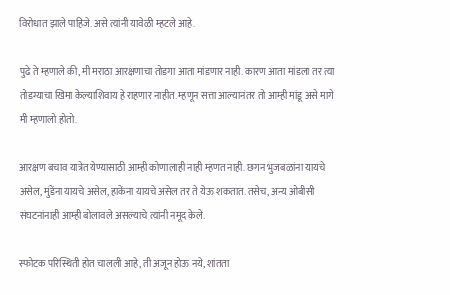विरोधात झाले पाहिजे. असे त्यांनी यावेळी म्हटले आहे.

पुढे ते म्हणाले की, मी मराठा आरक्षणाचा तोडगा आता मांडणार नाही. कारण आता मांडला तर त्या तोडग्याचा खिमा केल्याशिवाय हे राहणार नाहीत. म्हणून सत्ता आल्यानंतर तो आम्ही मांडू असे मागे मी म्हणालो होतो.

आरक्षण बचाव यात्रेत येण्यासाठी आम्ही कोणालाही नाही म्हणत नाही. छगन भुजबळांना यायचे असेल, मुंडेंना यायचे असेल, हाकेंना यायचे असेल तर ते येऊ शकतात. तसेच, अन्य ओबीसी संघटनांनाही आम्ही बोलावले असल्याचे त्यांनी नमूद केले.

स्फोटक परिस्थिती होत चालली आहे, ती अजून होऊ नये, शांतता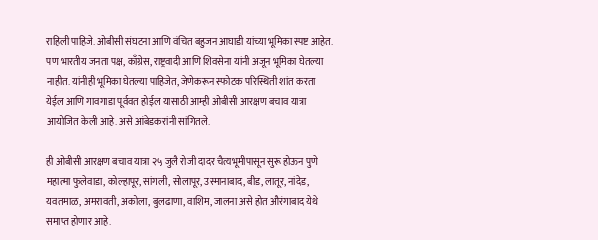राहिली पाहिजे. ओबीसी संघटना आणि वंचित बहुजन आघाडी यांच्या भूमिका स्पष्ट आहेत. पण भारतीय जनता पक्ष, काँग्रेस, राष्ट्रवादी आणि शिवसेना यांनी अजून भूमिका घेतल्या नाहीत. यांनीही भूमिका घेतल्या पाहिजेत, जेणेकरून स्फोटक परिस्थिती शांत करता येईल आणि गावगाडा पूर्ववत होईल यासाठी आम्ही ओबीसी आरक्षण बचाव यात्रा आयोजित केली आहे. असे आंबेडकरांनी सांगितले.

ही ओबीसी आरक्षण बचाव यात्रा २५ जुलै रोजी दादर चैत्यभूमीपासून सुरू होऊन पुणे महात्मा फुलेवाडा, कोल्हापूर, सांगली, सोलापूर, उस्मानाबाद, बीड, लातूर, नांदेड, यवतमाळ, अमरावती, अकोला, बुलढाणा, वाशिम, जालना असे होत औरंगाबाद येथे समाप्त होणार आहे.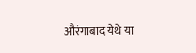औरंगाबाद येथे या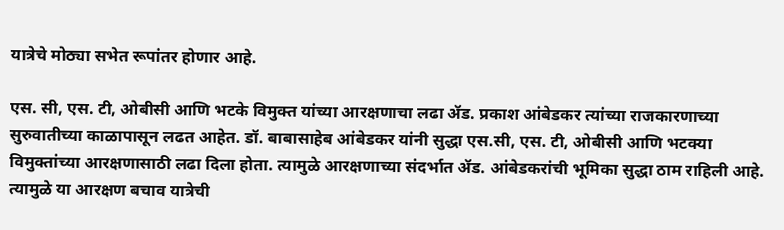यात्रेचे मोठ्या सभेत रूपांतर होणार आहे.

एस. सी, एस. टी, ओबीसी आणि भटके विमुक्त यांच्या आरक्षणाचा लढा ॲड. प्रकाश आंबेडकर त्यांच्या राजकारणाच्या सुरुवातीच्या काळापासून लढत आहेत. डॉ. बाबासाहेब आंबेडकर यांनी सुद्धा एस.सी, एस. टी, ओबीसी आणि भटक्या विमुक्तांच्या आरक्षणासाठी लढा दिला होता. त्यामुळे आरक्षणाच्या संदर्भात ॲड. आंबेडकरांची भूमिका सुद्धा ठाम राहिली आहे. त्यामुळे या आरक्षण बचाव यात्रेची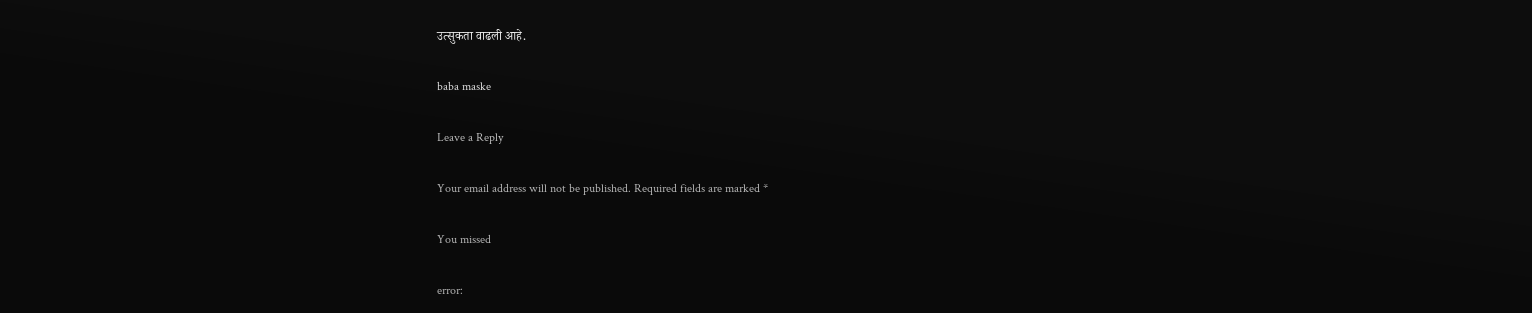उत्सुकता वाढली आहे.

baba maske

Leave a Reply

Your email address will not be published. Required fields are marked *

You missed

error: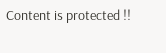Content is protected !!